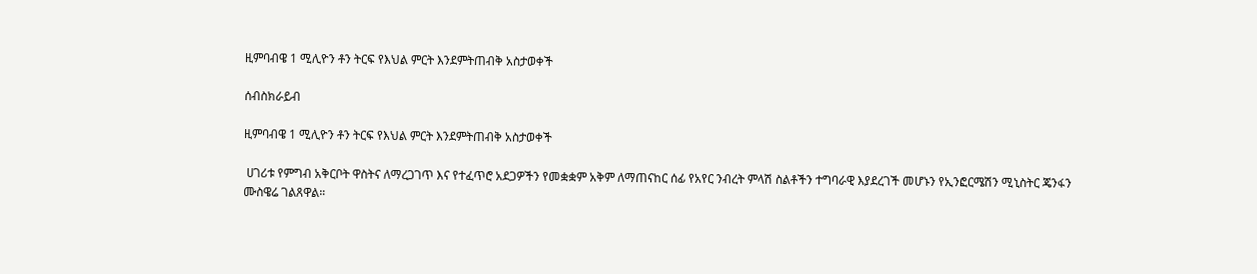ዚምባብዌ 1 ሚሊዮን ቶን ትርፍ የእህል ምርት እንደምትጠብቅ አስታወቀች

ሰብስክራይብ

ዚምባብዌ 1 ሚሊዮን ቶን ትርፍ የእህል ምርት እንደምትጠብቅ አስታወቀች

 ሀገሪቱ የምግብ አቅርቦት ዋስትና ለማረጋገጥ እና የተፈጥሮ አደጋዎችን የመቋቋም አቅም ለማጠናከር ሰፊ የአየር ንብረት ምላሽ ስልቶችን ተግባራዊ እያደረገች መሆኑን የኢንፎርሜሽን ሚኒስትር ጄንፋን ሙስዌሬ ገልጸዋል።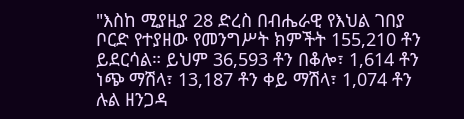"እስከ ሚያዚያ 28 ድረስ በብሔራዊ የእህል ገበያ ቦርድ የተያዘው የመንግሥት ክምችት 155,210 ቶን ይደርሳል። ይህም 36,593 ቶን በቆሎ፣ 1,614 ቶን ነጭ ማሽላ፣ 13,187 ቶን ቀይ ማሽላ፣ 1,074 ቶን ሉል ዘንጋዳ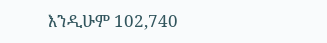እንዲሁም 102,740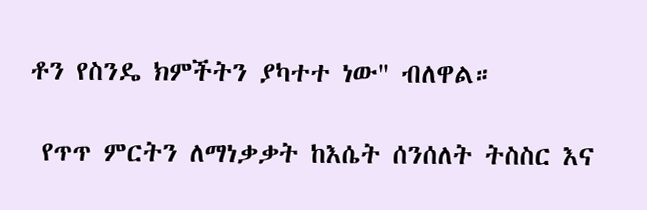ቶን የስንዴ ክምችትን ያካተተ ነው" ብለዋል።

 የጥጥ ምርትን ለማነቃቃት ከእሴት ሰንሰለት ትስስር እና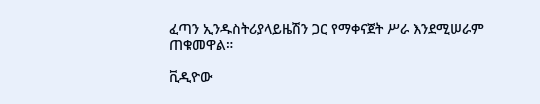ፈጣን ኢንዱስትሪያላይዜሽን ጋር የማቀናጀት ሥራ እንደሚሠራም ጠቁመዋል።

ቪዲዮው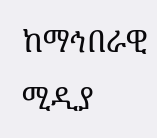ከማኅበራዊ ሚዲያ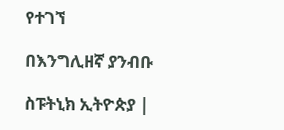የተገኘ

በእንግሊዘኛ ያንብቡ

ስፑትኒክ ኢትዮጵያ |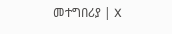መተግበሪያ | X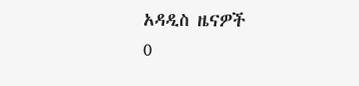አዳዲስ ዜናዎች
0